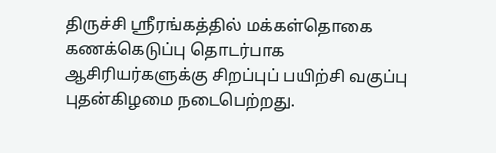திருச்சி ஸ்ரீரங்கத்தில் மக்கள்தொகை கணக்கெடுப்பு தொடர்பாக ஆசிரியர்களுக்கு சிறப்புப் பயிற்சி வகுப்பு புதன்கிழமை நடைபெற்றது.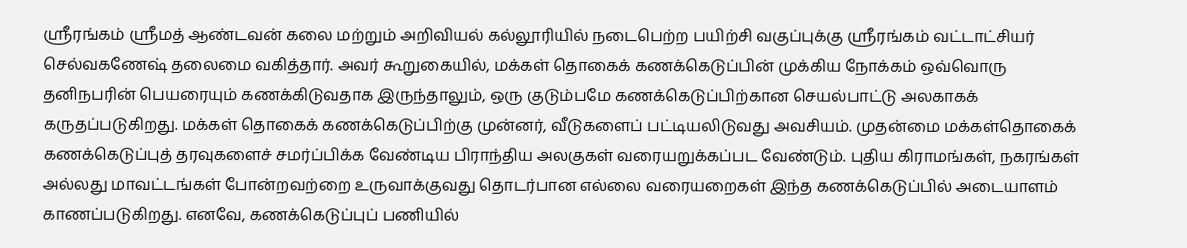ஸ்ரீரங்கம் ஸ்ரீமத் ஆண்டவன் கலை மற்றும் அறிவியல் கல்லூரியில் நடைபெற்ற பயிற்சி வகுப்புக்கு ஸ்ரீரங்கம் வட்டாட்சியர் செல்வகணேஷ் தலைமை வகித்தார். அவர் கூறுகையில், மக்கள் தொகைக் கணக்கெடுப்பின் முக்கிய நோக்கம் ஒவ்வொரு தனிநபரின் பெயரையும் கணக்கிடுவதாக இருந்தாலும், ஒரு குடும்பமே கணக்கெடுப்பிற்கான செயல்பாட்டு அலகாகக் கருதப்படுகிறது. மக்கள் தொகைக் கணக்கெடுப்பிற்கு முன்னர், வீடுகளைப் பட்டியலிடுவது அவசியம். முதன்மை மக்கள்தொகைக் கணக்கெடுப்புத் தரவுகளைச் சமர்ப்பிக்க வேண்டிய பிராந்திய அலகுகள் வரையறுக்கப்பட வேண்டும். புதிய கிராமங்கள், நகரங்கள் அல்லது மாவட்டங்கள் போன்றவற்றை உருவாக்குவது தொடர்பான எல்லை வரையறைகள் இந்த கணக்கெடுப்பில் அடையாளம் காணப்படுகிறது. எனவே, கணக்கெடுப்புப் பணியில்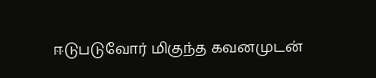ஈடுபடுவோர் மிகுந்த கவனமுடன்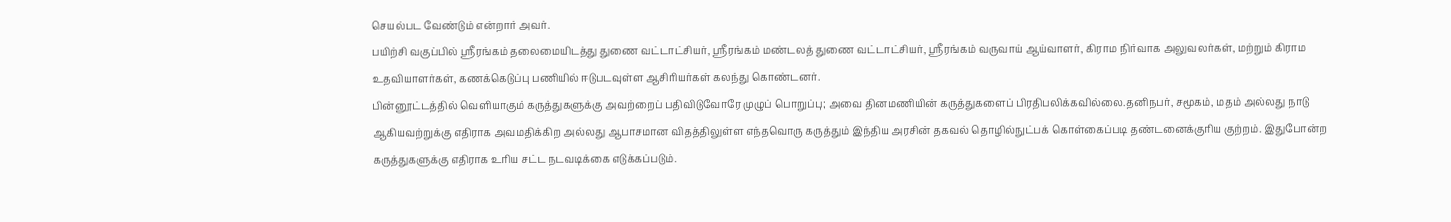செயல்பட வேண்டும் என்றார் அவர்.
பயிற்சி வகுப்பில் ஸ்ரீரங்கம் தலைமையிடத்து துணை வட்டாட்சியர், ஸ்ரீரங்கம் மண்டலத் துணை வட்டாட்சியர், ஸ்ரீரங்கம் வருவாய் ஆய்வாளர், கிராம நிர்வாக அலுவலர்கள், மற்றும் கிராம உதவியாளர்கள், கணக்கெடுப்பு பணியில் ஈடுபடவுள்ள ஆசிரியர்கள் கலந்து கொண்டனர்.
பின்னூட்டத்தில் வெளியாகும் கருத்துகளுக்கு அவற்றைப் பதிவிடுவோரே முழுப் பொறுப்பு; அவை தினமணியின் கருத்துகளைப் பிரதிபலிக்கவில்லை.தனிநபர், சமூகம், மதம் அல்லது நாடு ஆகியவற்றுக்கு எதிராக அவமதிக்கிற அல்லது ஆபாசமான விதத்திலுள்ள எந்தவொரு கருத்தும் இந்திய அரசின் தகவல் தொழில்நுட்பக் கொள்கைப்படி தண்டனைக்குரிய குற்றம். இதுபோன்ற கருத்துகளுக்கு எதிராக உரிய சட்ட நடவடிக்கை எடுக்கப்படும்.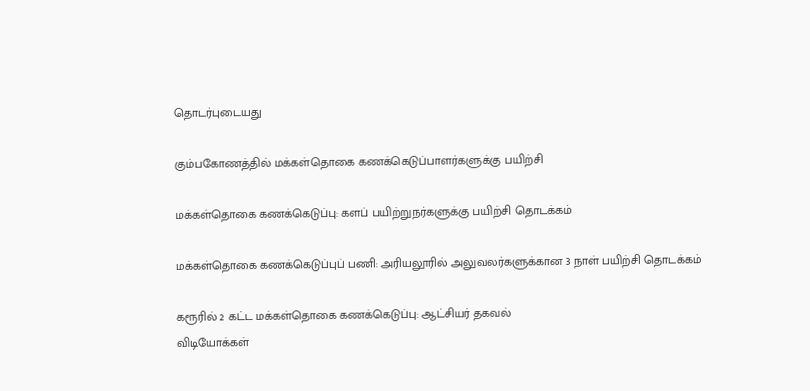தொடர்புடையது

கும்பகோணத்தில் மக்கள்தொகை கணக்கெடுப்பாளர்களுக்கு பயிற்சி

மக்கள்தொகை கணக்கெடுப்பு: களப் பயிற்றுநர்களுக்கு பயிற்சி தொடக்கம்

மக்கள்தொகை கணக்கெடுப்புப் பணி: அரியலூரில் அலுவலர்களுக்கான 3 நாள் பயிற்சி தொடக்கம்

கரூரில் 2 கட்ட மக்கள்தொகை கணக்கெடுப்பு: ஆட்சியர் தகவல்
விடியோக்கள்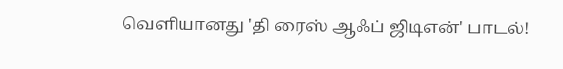வெளியானது 'தி ரைஸ் ஆஃப் ஜிடிஎன்' பாடல்!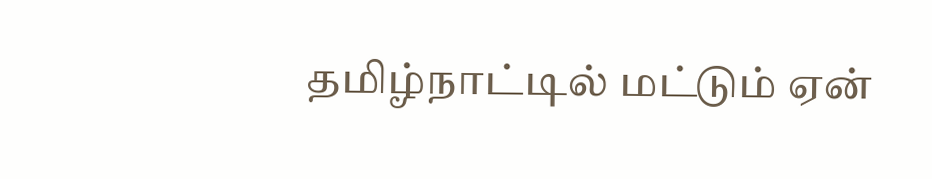தமிழ்நாட்டில் மட்டும் ஏன்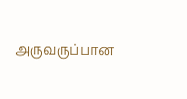அருவருப்பான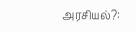அரசியல்?: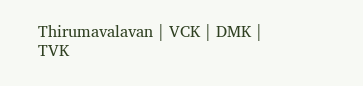Thirumavalavan | VCK | DMK | TVK